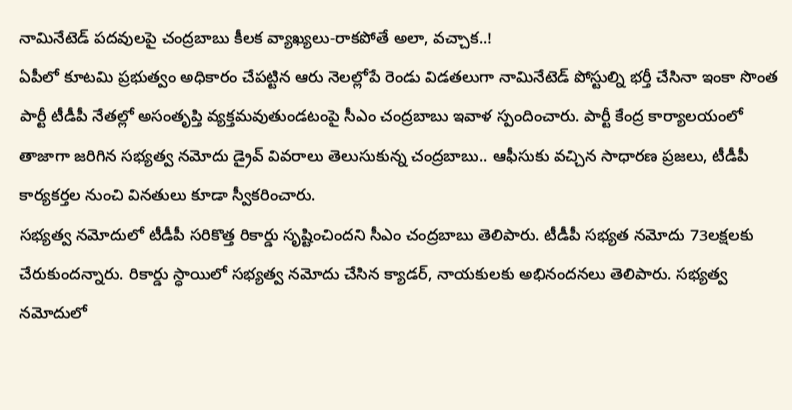నామినేటెడ్ పదవులపై చంద్రబాబు కీలక వ్యాఖ్యలు-రాకపోతే అలా, వచ్చాక..!
ఏపీలో కూటమి ప్రభుత్వం అధికారం చేపట్టిన ఆరు నెలల్లోపే రెండు విడతలుగా నామినేటెడ్ పోస్టుల్ని భర్తీ చేసినా ఇంకా సొంత పార్టీ టీడీపీ నేతల్లో అసంతృప్తి వ్యక్తమవుతుండటంపై సీఎం చంద్రబాబు ఇవాళ స్పందించారు. పార్టీ కేంద్ర కార్యాలయంలో తాజాగా జరిగిన సభ్యత్వ నమోదు డ్రైవ్ వివరాలు తెలుసుకున్న చంద్రబాబు.. ఆఫీసుకు వచ్చిన సాధారణ ప్రజలు, టీడీపీ కార్యకర్తల నుంచి వినతులు కూడా స్వీకరించారు.
సభ్యత్వ నమోదులో టీడీపీ సరికొత్త రికార్డు సృష్టించిందని సీఎం చంద్రబాబు తెలిపారు. టీడీపీ సభ్యత నమోదు 73లక్షలకు చేరుకుందన్నారు. రికార్డు స్ధాయిలో సభ్యత్వ నమోదు చేసిన క్యాడర్, నాయకులకు అభినందనలు తెలిపారు. సభ్యత్వ నమోదులో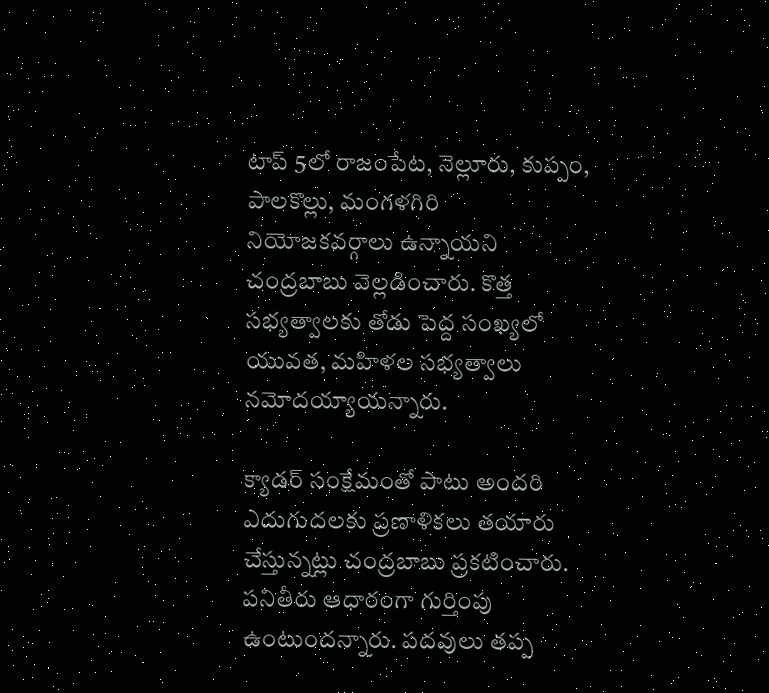టాప్ 5లో రాజంపేట, నెల్లూరు, కుప్పం, పాలకొల్లు, మంగళగిరి నియోజకవర్గాలు ఉన్నాయని చంద్రబాబు వెల్లడించారు. కొత్త సభ్యత్వాలకు తోడు పెద్ద సంఖ్యలో యువత, మహిళల సభ్యత్వాలు నమోదయ్యాయన్నారు.

క్యాడర్ సంక్షేమంతో పాటు అందరి ఎదుగుదలకు ప్రణాళికలు తయారు చేస్తున్నట్లు చంద్రబాబు ప్రకటించారు. పనితీరు ఆధారంగా గుర్తింపు ఉంటుందన్నారు. పదవులు తప్ప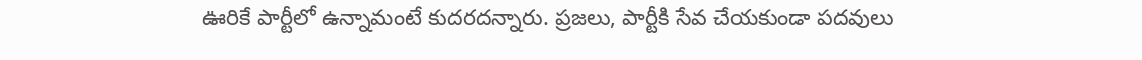ఊరికే పార్టీలో ఉన్నామంటే కుదరదన్నారు. ప్రజలు, పార్టీకి సేవ చేయకుండా పదవులు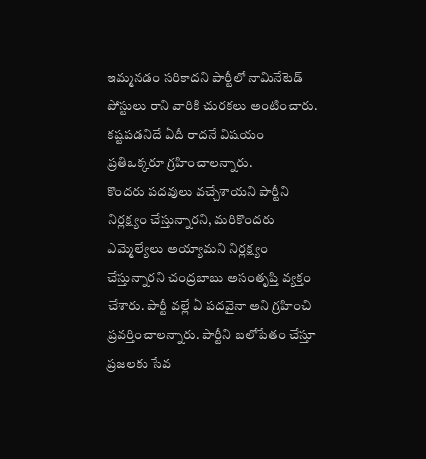ఇమ్మనడం సరికాదని పార్టీలో నామినేటెడ్ పోస్టులు రాని వారికి చురకలు అంటించారు. కష్టపడనిదే ఏదీ రాదనే విషయం ప్రతిఒక్కరూ గ్రహించాలన్నారు.
కొందరు పదవులు వచ్చేశాయని పార్టీని నిర్లక్ష్యం చేస్తున్నారని, మరికొందరు ఎమ్మెల్యేలు అయ్యామని నిర్లక్ష్యం చేస్తున్నారని చంద్రబాబు అసంతృప్తి వ్యక్తం చేశారు. పార్టీ వల్లే ఏ పదవైనా అని గ్రహించి ప్రవర్తించాలన్నారు. పార్టీని బలోపేతం చేస్తూ ప్రజలకు సేవ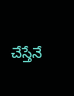చేస్తేనే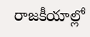రాజకీయాల్లో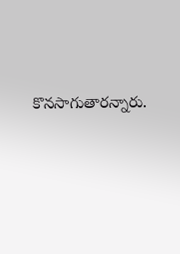కొనసాగుతారన్నారు.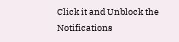Click it and Unblock the Notifications